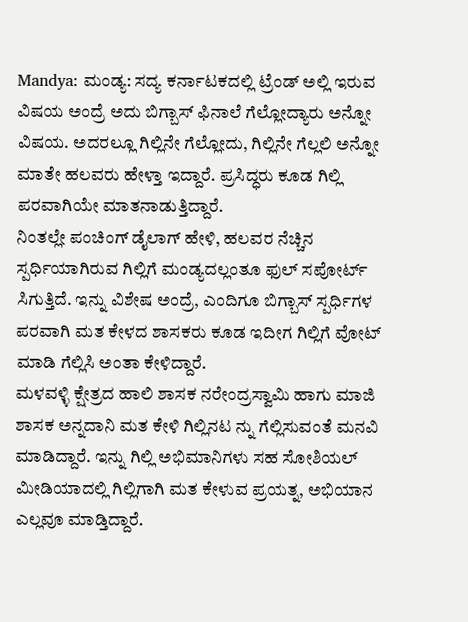Mandya: ಮಂಡ್ಯ: ಸದ್ಯ ಕರ್ನಾಟಕದಲ್ಲಿ ಟ್ರೆಂಡ್ ಅಲ್ಲಿ ಇರುವ ವಿಷಯ ಅಂದ್ರೆ ಅದು ಬಿಗ್ಬಾಸ್ ಫಿನಾಲೆ ಗೆಲ್ಲೋದ್ಯಾರು ಅನ್ನೋ ವಿಷಯ. ಅದರಲ್ಲೂ ಗಿಲ್ಲಿನೇ ಗೆಲ್ಲೋದು, ಗಿಲ್ಲಿನೇ ಗೆಲ್ಲಲಿ ಅನ್ನೋ ಮಾತೇ ಹಲವರು ಹೇಳ್ತಾ ಇದ್ದಾರೆ. ಪ್ರಸಿದ್ಧರು ಕೂಡ ಗಿಲ್ಲಿ ಪರವಾಗಿಯೇ ಮಾತನಾಡುತ್ತಿದ್ದಾರೆ.
ನಿಂತಲ್ಲೇ ಪಂಚಿಂಗ್ ಡೈಲಾಗ್ ಹೇಳಿ, ಹಲವರ ನೆಚ್ಚಿನ ಸ್ಪರ್ಧಿಯಾಗಿರುವ ಗಿಲ್ಲಿಗೆ ಮಂಡ್ಯದಲ್ಲಂತೂ ಫುಲ್ ಸಪೋರ್ಟ್ ಸಿಗುತ್ತಿದೆ. ಇನ್ನು ವಿಶೇಷ ಅಂದ್ರೆ, ಎಂದಿಗೂ ಬಿಗ್ಬಾಸ್ ಸ್ಪರ್ಧಿಗಳ ಪರವಾಗಿ ಮತ ಕೇಳದ ಶಾಸಕರು ಕೂಡ ಇದೀಗ ಗಿಲ್ಲಿಗೆ ವೋಟ್ ಮಾಡಿ ಗೆಲ್ಲಿಸಿ ಅಂತಾ ಕೇಳಿದ್ದಾರೆ.
ಮಳವಳ್ಳಿ ಕ್ಷೇತ್ರದ ಹಾಲಿ ಶಾಸಕ ನರೇಂದ್ರಸ್ವಾಮಿ ಹಾಗು ಮಾಜಿ ಶಾಸಕ ಅನ್ನದಾನಿ ಮತ ಕೇಳಿ ಗಿಲ್ಲಿನಟ ನ್ನು ಗೆಲ್ಲಿಸುವಂತೆ ಮನವಿ ಮಾಡಿದ್ದಾರೆ. ಇನ್ನು ಗಿಲ್ಲಿ ಅಭಿಮಾನಿಗಳು ಸಹ ಸೋಶಿಯಲ್ ಮೀಡಿಯಾದಲ್ಲಿ ಗಿಲ್ಲಿಗಾಗಿ ಮತ ಕೇಳುವ ಪ್ರಯತ್ನ, ಅಭಿಯಾನ ಎಲ್ಲವೂ ಮಾಡ್ತಿದ್ದಾರೆ.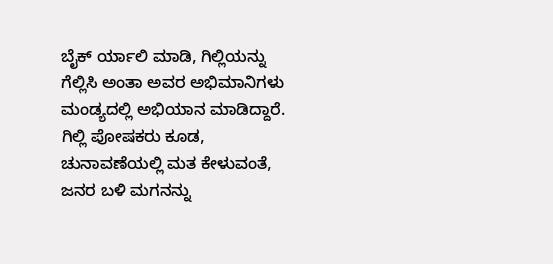ಬೈಕ್ ರ್ಯಾಲಿ ಮಾಡಿ, ಗಿಲ್ಲಿಯನ್ನು ಗೆಲ್ಲಿಸಿ ಅಂತಾ ಅವರ ಅಭಿಮಾನಿಗಳು ಮಂಡ್ಯದಲ್ಲಿ ಅಭಿಯಾನ ಮಾಡಿದ್ದಾರೆ.
ಗಿಲ್ಲಿ ಪೋಷಕರು ಕೂಡ, ಚುನಾವಣೆಯಲ್ಲಿ ಮತ ಕೇಳುವಂತೆ, ಜನರ ಬಳಿ ಮಗನನ್ನು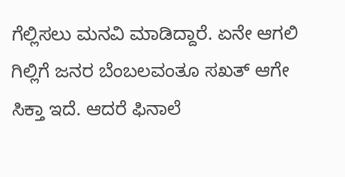ಗೆಲ್ಲಿಸಲು ಮನವಿ ಮಾಡಿದ್ದಾರೆ. ಏನೇ ಆಗಲಿ ಗಿಲ್ಲಿಗೆ ಜನರ ಬೆಂಬಲವಂತೂ ಸಖತ್ ಆಗೇ ಸಿಕ್ತಾ ಇದೆ. ಆದರೆ ಫಿನಾಲೆ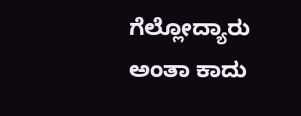ಗೆಲ್ಲೋದ್ಯಾರು ಅಂತಾ ಕಾದು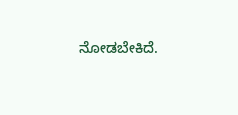ನೋಡಬೇಕಿದೆ.